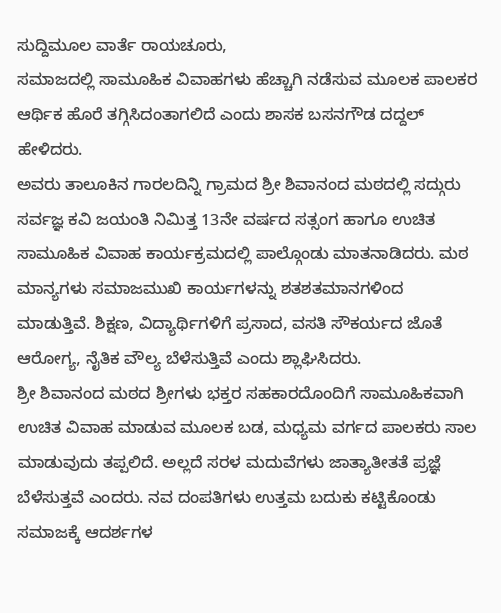ಸುದ್ದಿಮೂಲ ವಾರ್ತೆ ರಾಯಚೂರು,
ಸಮಾಜದಲ್ಲಿ ಸಾಮೂಹಿಕ ವಿವಾಹಗಳು ಹೆಚ್ಚಾಗಿ ನಡೆಸುವ ಮೂಲಕ ಪಾಲಕರ ಆರ್ಥಿಕ ಹೊರೆ ತಗ್ಗಿಸಿದಂತಾಗಲಿದೆ ಎಂದು ಶಾಸಕ ಬಸನಗೌಡ ದದ್ದಲ್ ಹೇಳಿದರು.
ಅವರು ತಾಲೂಕಿನ ಗಾರಲದಿನ್ನಿ ಗ್ರಾಮದ ಶ್ರೀ ಶಿವಾನಂದ ಮಠದಲ್ಲಿ ಸದ್ಗುರು ಸರ್ವಜ್ಞ ಕವಿ ಜಯಂತಿ ನಿಮಿತ್ತ 13ನೇ ವರ್ಷದ ಸತ್ಸಂಗ ಹಾಗೂ ಉಚಿತ ಸಾಮೂಹಿಕ ವಿವಾಹ ಕಾರ್ಯಕ್ರಮದಲ್ಲಿ ಪಾಲ್ಗೊಂಡು ಮಾತನಾಡಿದರು. ಮಠ ಮಾನ್ಯಗಳು ಸಮಾಜಮುಖಿ ಕಾರ್ಯಗಳನ್ನು ಶತಶತಮಾನಗಳಿಂದ ಮಾಡುತ್ತಿವೆ. ಶಿಕ್ಷಣ, ವಿದ್ಯಾರ್ಥಿಗಳಿಗೆ ಪ್ರಸಾದ, ವಸತಿ ಸೌಕರ್ಯದ ಜೊತೆ ಆರೋಗ್ಯ, ನೈತಿಕ ವೌಲ್ಯ ಬೆಳೆಸುತ್ತಿವೆ ಎಂದು ಶ್ಲಾಘಿಸಿದರು.
ಶ್ರೀ ಶಿವಾನಂದ ಮಠದ ಶ್ರೀಗಳು ಭಕ್ತರ ಸಹಕಾರದೊಂದಿಗೆ ಸಾಮೂಹಿಕವಾಗಿ ಉಚಿತ ವಿವಾಹ ಮಾಡುವ ಮೂಲಕ ಬಡ, ಮಧ್ಯಮ ವರ್ಗದ ಪಾಲಕರು ಸಾಲ ಮಾಡುವುದು ತಪ್ಪಲಿದೆ. ಅಲ್ಲದೆ ಸರಳ ಮದುವೆಗಳು ಜಾತ್ಯಾತೀತತೆ ಪ್ರಜ್ಞೆ ಬೆಳೆಸುತ್ತವೆ ಎಂದರು. ನವ ದಂಪತಿಗಳು ಉತ್ತಮ ಬದುಕು ಕಟ್ಟಿಕೊಂಡು ಸಮಾಜಕ್ಕೆ ಆದರ್ಶಗಳ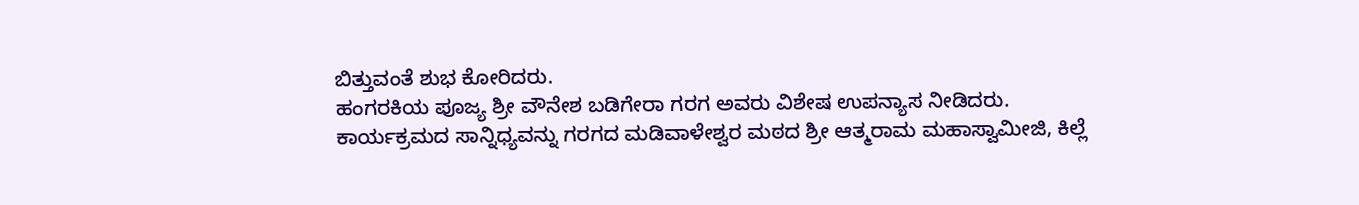ಬಿತ್ತುವಂತೆ ಶುಭ ಕೋರಿದರು.
ಹಂಗರಕಿಯ ಪೂಜ್ಯ ಶ್ರೀ ವೌನೇಶ ಬಡಿಗೇರಾ ಗರಗ ಅವರು ವಿಶೇಷ ಉಪನ್ಯಾಸ ನೀಡಿದರು.
ಕಾರ್ಯಕ್ರಮದ ಸಾನ್ನಿಧ್ಯವನ್ನು ಗರಗದ ಮಡಿವಾಳೇಶ್ವರ ಮಠದ ಶ್ರೀ ಆತ್ಮರಾಮ ಮಹಾಸ್ವಾಮೀಜಿ, ಕಿಲ್ಲೆ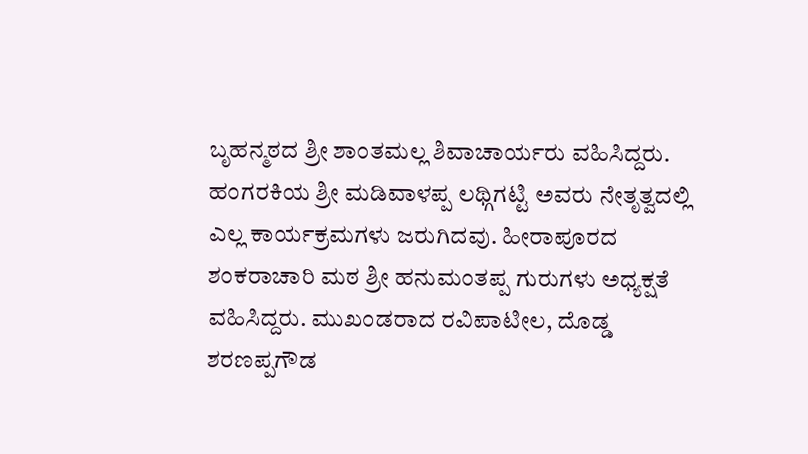ಬೃಹನ್ಮಠದ ಶ್ರೀ ಶಾಂತಮಲ್ಲ ಶಿವಾಚಾರ್ಯರು ವಹಿಸಿದ್ದರು. ಹಂಗರಕಿಯ ಶ್ರೀ ಮಡಿವಾಳಪ್ಪ ಲಥ್ಗಿಗಟ್ಟಿ ಅವರು ನೇತೃತ್ವದಲ್ಲಿ ಎಲ್ಲ ಕಾರ್ಯಕ್ರಮಗಳು ಜರುಗಿದವು. ಹೀರಾಪೂರದ ಶಂಕರಾಚಾರಿ ಮಠ ಶ್ರೀ ಹನುಮಂತಪ್ಪ ಗುರುಗಳು ಅಧ್ಯಕ್ಷತೆ ವಹಿಸಿದ್ದರು. ಮುಖಂಡರಾದ ರವಿಪಾಟೀಲ, ದೊಡ್ಡ ಶರಣಪ್ಪಗೌಡ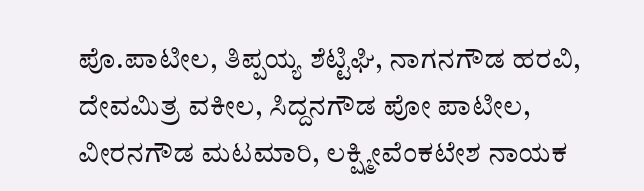ಪೊ.ಪಾಟೀಲ, ತಿಪ್ಪಯ್ಯ ಶೆಟ್ಟಿಘಿ, ನಾಗನಗೌಡ ಹರವಿ, ದೇವಮಿತ್ರ ವಕೀಲ, ಸಿದ್ದನಗೌಡ ಪೋ ಪಾಟೀಲ, ವೀರನಗೌಡ ಮಟಮಾರಿ, ಲಕ್ಷ್ಮೀವೆಂಕಟೇಶ ನಾಯಕ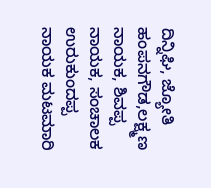ದಿನ್ನಿಘಿ, ಜ್ಯೋತಿ ಹಂಪನಗೌಡ,ಲಕ್ಷ್ಮಣ ನಾಯಕ, ಶಿವಪ್ಪ ನಾಯಕ, ಸಂಚಾಲಕ ಉರುಕುಂದಪ್ಪ ನಾಯಕ ಮಟಮಾರಿ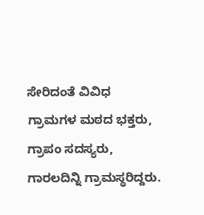ಸೇರಿದಂತೆ ವಿವಿಧ ಗ್ರಾಮಗಳ ಮಠದ ಭಕ್ತರು, ಗ್ರಾಪಂ ಸದಸ್ಯರು, ಗಾರಲದಿನ್ನಿ ಗ್ರಾಮಸ್ಥರಿದ್ದರು.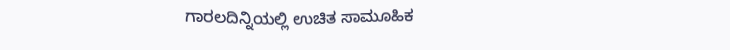ಗಾರಲದಿನ್ನಿಯಲ್ಲಿ ಉಚಿತ ಸಾಮೂಹಿಕ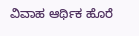ವಿವಾಹ ಆರ್ಥಿಕ ಹೊರೆ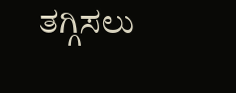ತಗ್ಗಿಸಲು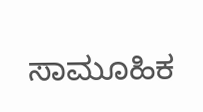ಸಾಮೂಹಿಕ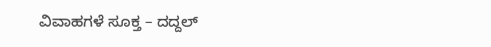ವಿವಾಹಗಳೆ ಸೂಕ್ತ – ದದ್ದಲ್